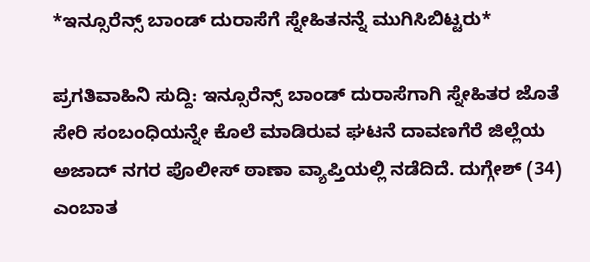*ಇನ್ಸೂರೆನ್ಸ್ ಬಾಂಡ್ ದುರಾಸೆಗೆ ಸ್ನೇಹಿತನನ್ನೆ ಮುಗಿಸಿಬಿಟ್ಟರು*

ಪ್ರಗತಿವಾಹಿನಿ ಸುದ್ದಿ: ಇನ್ಸೂರೆನ್ಸ್ ಬಾಂಡ್ ದುರಾಸೆಗಾಗಿ ಸ್ನೇಹಿತರ ಜೊತೆ ಸೇರಿ ಸಂಬಂಧಿಯನ್ನೇ ಕೊಲೆ ಮಾಡಿರುವ ಘಟನೆ ದಾವಣಗೆರೆ ಜಿಲ್ಲೆಯ ಅಜಾದ್‌ ನಗರ ಪೊಲೀಸ್‌ ಠಾಣಾ ವ್ಯಾಪ್ತಿಯಲ್ಲಿ ನಡೆದಿದೆ. ದುಗ್ಗೇಶ್ (34) ಎಂಬಾತ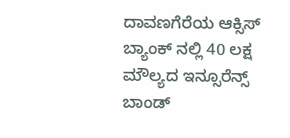ದಾವಣಗೆರೆಯ ಆಕ್ಸಿಸ್ ಬ್ಯಾಂಕ್ ನಲ್ಲಿ 40 ಲಕ್ಷ ಮೌಲ್ಯದ ಇನ್ಸೂರೆನ್ಸ್ ಬಾಂಡ್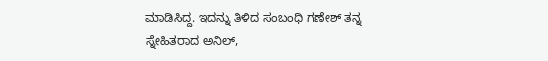ಮಾಡಿಸಿದ್ದ. ಇದನ್ನು ತಿಳಿದ ಸಂಬಂಧಿ ಗಣೇಶ್ ತನ್ನ ಸ್ನೇಹಿತರಾದ ಅನಿಲ್‌,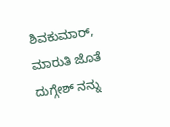ಶಿವಕುಮಾ‌ರ್, ಮಾರುತಿ ಜೊತೆ ದುಗ್ಗೇಶ್ ನನ್ನು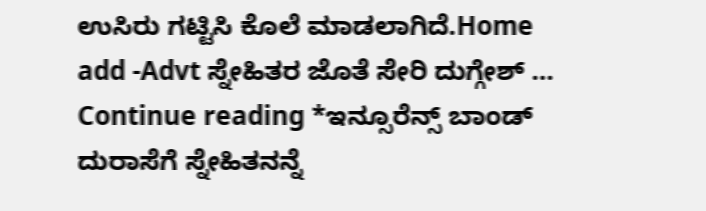ಉಸಿರು ಗಟ್ಟಿಸಿ ಕೊಲೆ ಮಾಡಲಾಗಿದೆ.Home add -Advt ಸ್ನೇಹಿತರ ಜೊತೆ ಸೇರಿ ದುಗ್ಗೇಶ್ … Continue reading *ಇನ್ಸೂರೆನ್ಸ್ ಬಾಂಡ್ ದುರಾಸೆಗೆ ಸ್ನೇಹಿತನನ್ನೆ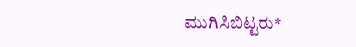ಮುಗಿಸಿಬಿಟ್ಟರು*